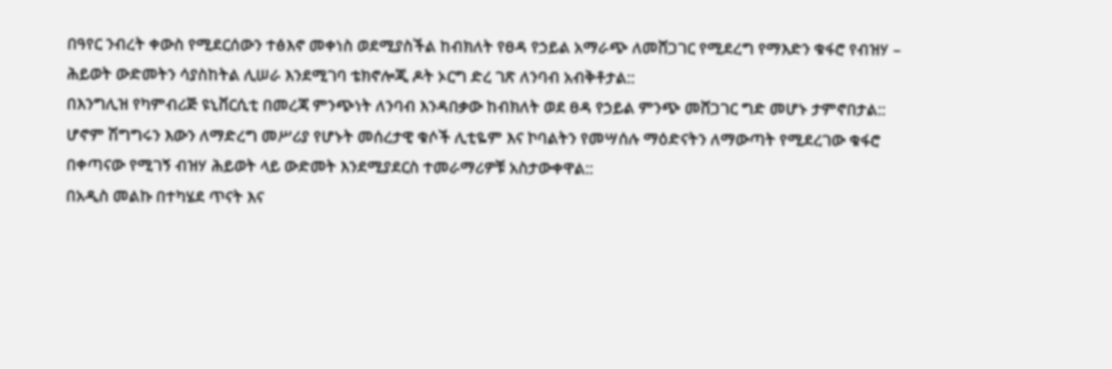በዓየር ንብረት ቀውስ የሚደርሰውን ተፅእኖ መቀነስ ወደሚያስችል ከብክለት የፀዳ የኃይል አማራጭ ለመሸጋገር የሚደረግ የማእድን ቁፋሮ የብዝሃ – ሕይወት ውድመትን ሳያስከትል ሊሠራ እንደሚገባ ቴክኖሎጂ ዶት ኦርግ ድረ ገጽ ለንባብ አብቅቶታል::
በእንግሊዝ የካምብሪጅ ዩኒቨርሲቲ በመረጃ ምንጭነት ለንባብ እንዳበቃው ከብክለት ወደ ፀዳ የኃይል ምንጭ መሸጋገር ግድ መሆኑ ታምኖበታል:: ሆኖም ሽግግሩን እውን ለማድረግ መሥሪያ የሆኑት መሰረታዊ ቁሶች ሊቲዬም እና ኮባልትን የመሣሰሉ ማዕድናትን ለማውጣት የሚደረገው ቁፋሮ በቀጣናው የሚገኝ ብዝሃ ሕይወት ላይ ውድመት እንደሚያደርስ ተመራማሪዎቹ አስታውቀዋል::
በአዲስ መልኩ በተካሄደ ጥናት እና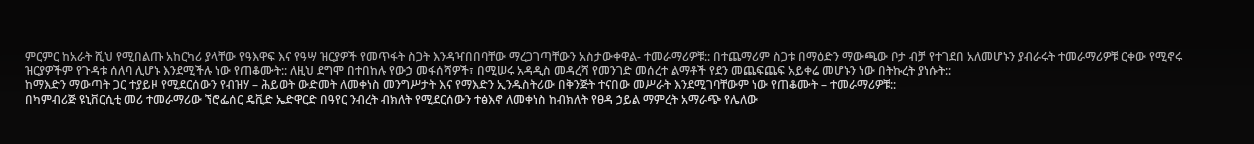ምርምር ከአራት ሺህ የሚበልጡ አከርካሪ ያላቸው የዓእዋፍ እና የዓሣ ዝርያዎች የመጥፋት ስጋት እንዳዣበበባቸው ማረጋገጣቸውን አስታውቀዋል- ተመራማሪዎቹ:: በተጨማሪም ስጋቱ በማዕድን ማውጫው ቦታ ብቻ የተገደበ አለመሆኑን ያብራሩት ተመራማሪዎቹ ርቀው የሚኖሩ ዝርያዎችም የጉዳቱ ሰለባ ሊሆኑ እንደሚችሉ ነው የጠቆሙት:: ለዚህ ደግሞ በተበከሉ የውኃ መፋሰሻዎች፣ በሚሠሩ አዳዲስ መዳረሻ የመንገድ መሰረተ ልማቶች የደን መጨፍጨፍ አይቀሬ መሆኑን ነው በትኩረት ያነሱት::
ከማእድን ማውጣት ጋር ተያይዞ የሚደርሰውን የብዝሃ – ሕይወት ውድመት ለመቀነስ መንግሥታት እና የማእድን ኢንዱስትሪው በቅንጅት ተናበው መሥራት እንደሚገባቸውም ነው የጠቆሙት – ተመራማሪዎቹ::
በካምብሪጅ ዩኒቨርሲቲ መሪ ተመራማሪው ኘሮፌሰር ዴቪድ ኤድዋርድ በዓየር ንብረት ብክለት የሚደርሰውን ተፅእኖ ለመቀነስ ከብክለት የፀዳ ኃይል ማምረት አማራጭ የሌለው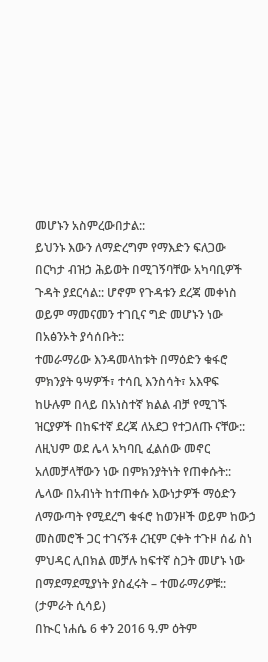መሆኑን አስምረውበታል::
ይህንኑ እውን ለማድረግም የማእድን ፍለጋው በርካታ ብዝኃ ሕይወት በሚገኝባቸው አካባቢዎች ጉዳት ያደርሳል:: ሆኖም የጉዳቱን ደረጃ መቀነስ ወይም ማመናመን ተገቢና ግድ መሆኑን ነው በአፅንኦት ያሳሰቡት::
ተመራማሪው እንዳመላከቱት በማዕድን ቁፋሮ ምክንያት ዓሣዎች፣ ተሳቢ እንስሳት፣ አእዋፍ ከሁሉም በላይ በአነስተኛ ክልል ብቻ የሚገኙ ዝርያዎች በከፍተኛ ደረጃ ለአደጋ የተጋለጡ ናቸው:: ለዚህም ወደ ሌላ አካባቢ ፈልሰው መኖር አለመቻላቸውን ነው በምክንያትነት የጠቀሱት::
ሌላው በአብነት ከተጠቀሱ እውነታዎች ማዕድን ለማውጣት የሚደረግ ቁፋሮ ከወንዞች ወይም ከውኃ መስመሮች ጋር ተገናኝቶ ረዢም ርቀት ተጉዞ ሰፊ ስነ ምህዳር ሊበክል መቻሉ ከፍተኛ ስጋት መሆኑ ነው በማደማደሚያነት ያስፈሩት – ተመራማሪዎቹ::
(ታምራት ሲሳይ)
በኲር ነሐሴ 6 ቀን 2016 ዓ.ም ዕትም